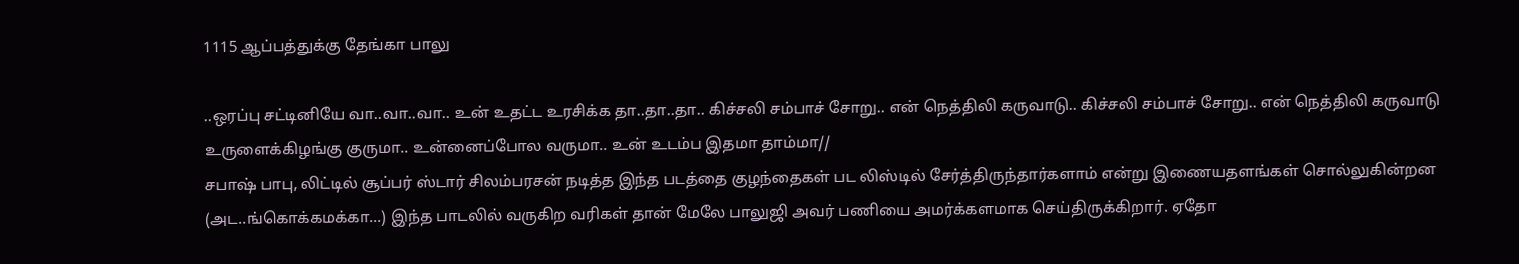1115 ஆப்பத்துக்கு தேங்கா பாலு

..ஒரப்பு சட்டினியே வா..வா..வா.. உன் உதட்ட உரசிக்க தா..தா..தா.. கிச்சலி சம்பாச் சோறு.. என் நெத்திலி கருவாடு.. கிச்சலி சம்பாச் சோறு.. என் நெத்திலி கருவாடு
உருளைக்கிழங்கு குருமா.. உன்னைப்போல வருமா.. உன் உடம்ப இதமா தாம்மா//
சபாஷ் பாபு, லிட்டில் சூப்பர் ஸ்டார் சிலம்பரசன் நடித்த இந்த படத்தை குழந்தைகள் பட லிஸ்டில் சேர்த்திருந்தார்களாம் என்று இணையதளங்கள் சொல்லுகின்றன (அட..ங்கொக்கமக்கா…) இந்த பாடலில் வருகிற வரிகள் தான் மேலே பாலுஜி அவர் பணியை அமர்க்களமாக செய்திருக்கிறார். ஏதோ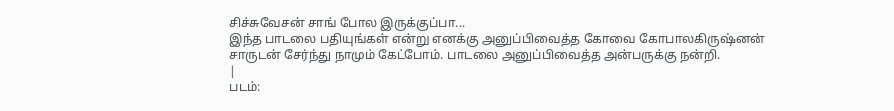சிச்சுவேசன் சாங் போல இருக்குப்பா...
இந்த பாடலை பதியுங்கள் என்று எனக்கு அனுப்பிவைத்த கோவை கோபாலகிருஷ்னன் சாருடன் சேர்ந்து நாமும் கேட்போம். பாடலை அனுப்பிவைத்த அன்பருக்கு நன்றி.
|
படம்: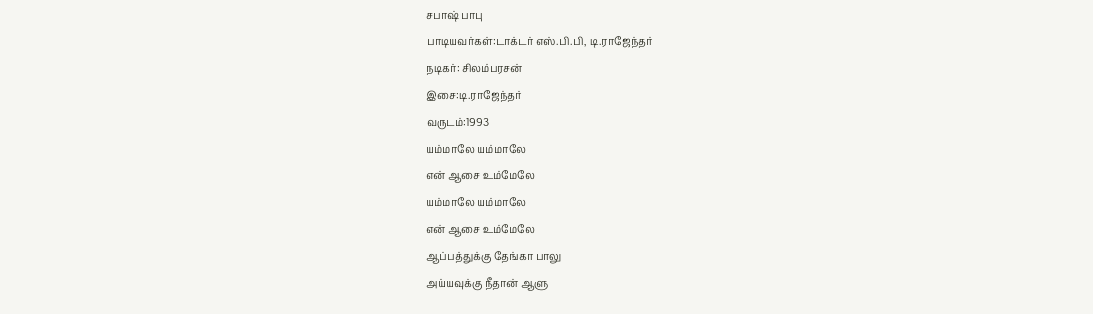சபாஷ் பாபு
பாடியவர்கள்:டாக்டர் எஸ்.பி.பி, டி.ராஜேந்தர்
நடிகர்: சிலம்பரசன்
இசை:டி.ராஜேந்தர்
வருடம்:1993
யம்மாலே யம்மாலே
என் ஆசை உம்மேலே
யம்மாலே யம்மாலே
என் ஆசை உம்மேலே
ஆப்பத்துக்கு தேங்கா பாலு
அய்யவுக்கு நீதான் ஆளு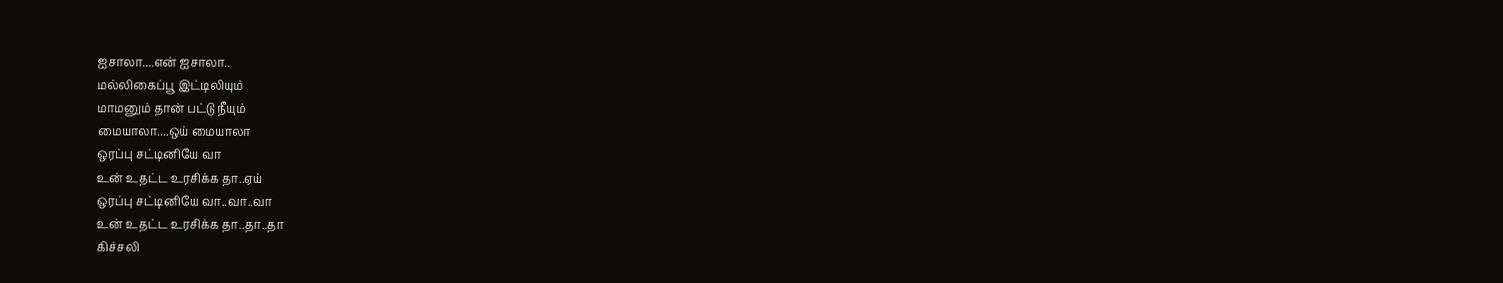ஐசாலா....என் ஐசாலா..
மல்லிகைப்பூ இட்டிலியும்
மாமனும் தான் பட்டு நீயும்
மையாலா....ஒய் மையாலா
ஒரப்பு சட்டினியே வா
உன் உதட்ட உரசிக்க தா..ஏய்
ஒரப்பு சட்டினியே வா..வா..வா
உன் உதட்ட உரசிக்க தா..தா..தா
கிச்சலி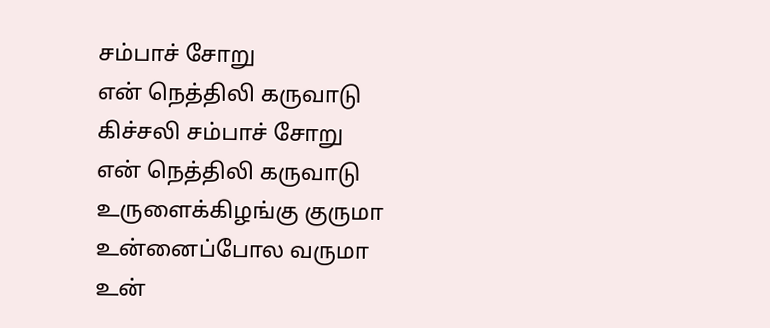சம்பாச் சோறு
என் நெத்திலி கருவாடு
கிச்சலி சம்பாச் சோறு
என் நெத்திலி கருவாடு
உருளைக்கிழங்கு குருமா
உன்னைப்போல வருமா
உன்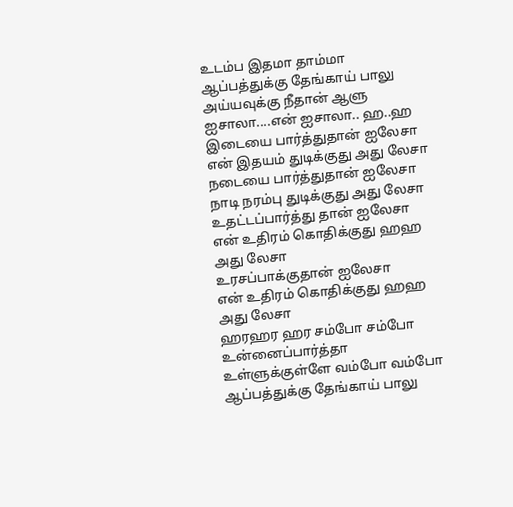உடம்ப இதமா தாம்மா
ஆப்பத்துக்கு தேங்காய் பாலு
அய்யவுக்கு நீதான் ஆளு
ஐசாலா....என் ஐசாலா.. ஹ..ஹ
இடையை பார்த்துதான் ஐலேசா
என் இதயம் துடிக்குது அது லேசா
நடையை பார்த்துதான் ஐலேசா
நாடி நரம்பு துடிக்குது அது லேசா
உதட்டப்பார்த்து தான் ஐலேசா
என் உதிரம் கொதிக்குது ஹஹ அது லேசா
உரசப்பாக்குதான் ஐலேசா
என் உதிரம் கொதிக்குது ஹஹ அது லேசா
ஹரஹர ஹர சம்போ சம்போ
உன்னைப்பார்த்தா உள்ளுக்குள்ளே வம்போ வம்போ
ஆப்பத்துக்கு தேங்காய் பாலு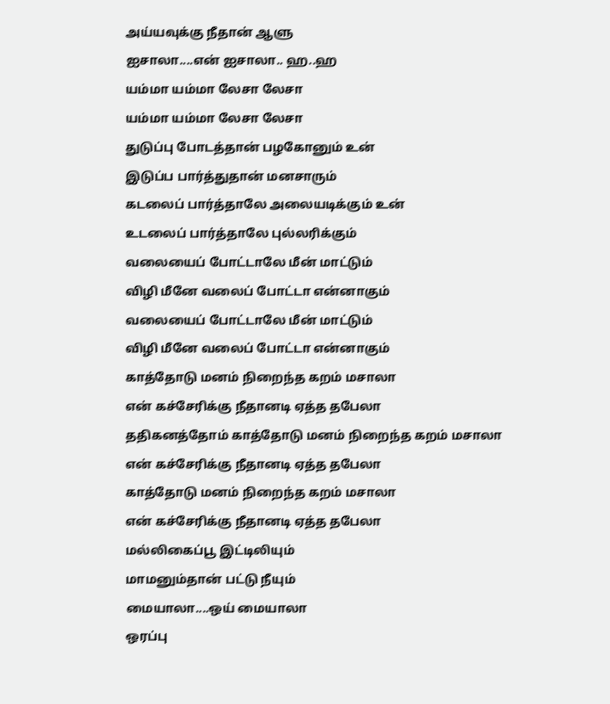அய்யவுக்கு நீதான் ஆளு
ஐசாலா....என் ஐசாலா.. ஹ..ஹ
யம்மா யம்மா லேசா லேசா
யம்மா யம்மா லேசா லேசா
துடுப்பு போடத்தான் பழகோனும் உன்
இடுப்ப பார்த்துதான் மனசாரும்
கடலைப் பார்த்தாலே அலையடிக்கும் உன்
உடலைப் பார்த்தாலே புல்லரிக்கும்
வலையைப் போட்டாலே மீன் மாட்டும்
விழி மீனே வலைப் போட்டா என்னாகும்
வலையைப் போட்டாலே மீன் மாட்டும்
விழி மீனே வலைப் போட்டா என்னாகும்
காத்தோடு மனம் நிறைந்த கறம் மசாலா
என் கச்சேரிக்கு நீதானடி ஏத்த தபேலா
ததிகனத்தோம் காத்தோடு மனம் நிறைந்த கறம் மசாலா
என் கச்சேரிக்கு நீதானடி ஏத்த தபேலா
காத்தோடு மனம் நிறைந்த கறம் மசாலா
என் கச்சேரிக்கு நீதானடி ஏத்த தபேலா
மல்லிகைப்பூ இட்டிலியும்
மாமனும்தான் பட்டு நீயும்
மையாலா....ஒய் மையாலா
ஒரப்பு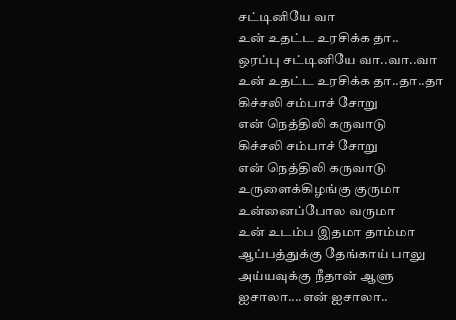சட்டினியே வா
உன் உதட்ட உரசிக்க தா..
ஒரப்பு சட்டினியே வா..வா..வா
உன் உதட்ட உரசிக்க தா..தா..தா
கிச்சலி சம்பாச் சோறு
என் நெத்திலி கருவாடு
கிச்சலி சம்பாச் சோறு
என் நெத்திலி கருவாடு
உருளைக்கிழங்கு குருமா
உன்னைப்போல வருமா
உன் உடம்ப இதமா தாம்மா
ஆப்பத்துக்கு தேங்காய் பாலு
அய்யவுக்கு நீதான் ஆளு
ஐசாலா....என் ஐசாலா..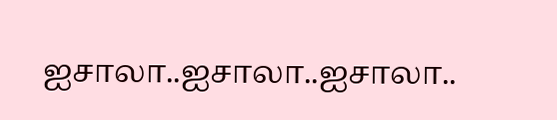ஐசாலா..ஐசாலா..ஐசாலா..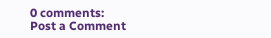0 comments:
Post a Comment